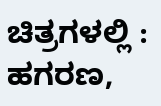ಚಿತ್ರಗಳಲ್ಲಿ : ಹಗರಣ,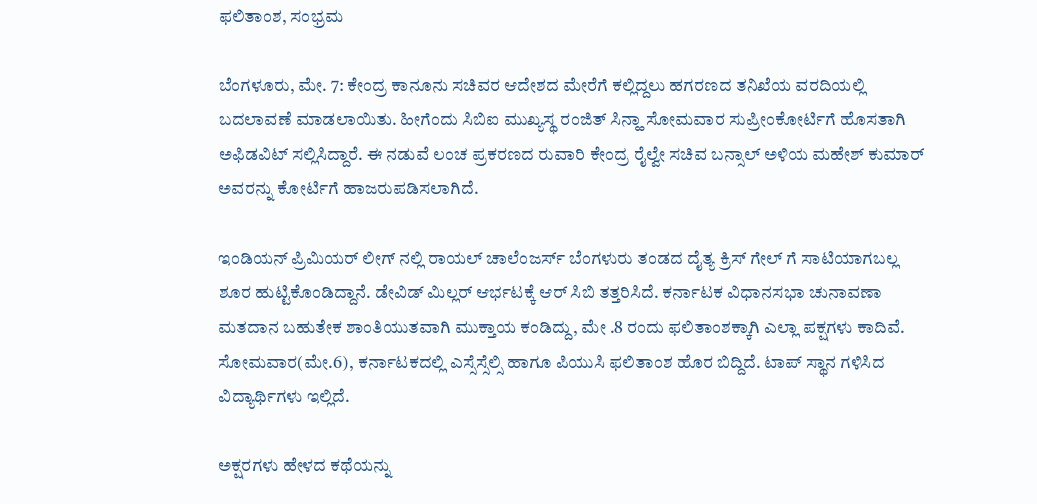ಫಲಿತಾಂಶ, ಸಂಭ್ರಮ

ಬೆಂಗಳೂರು, ಮೇ. 7: ಕೇಂದ್ರ ಕಾನೂನು ಸಚಿವರ ಆದೇಶದ ಮೇರೆಗೆ ಕಲ್ಲಿದ್ದಲು ಹಗರಣದ ತನಿಖೆಯ ವರದಿಯಲ್ಲಿ ಬದಲಾವಣೆ ಮಾಡಲಾಯಿತು. ಹೀಗೆಂದು ಸಿಬಿಐ ಮುಖ್ಯಸ್ಥ ರಂಜಿತ್ ಸಿನ್ಹಾ ಸೋಮವಾರ ಸುಪ್ರೀಂಕೋರ್ಟಿಗೆ ಹೊಸತಾಗಿ ಅಫಿಡವಿಟ್ ಸಲ್ಲಿಸಿದ್ದಾರೆ. ಈ ನಡುವೆ ಲಂಚ ಪ್ರಕರಣದ ರುವಾರಿ ಕೇಂದ್ರ ರೈಲ್ವೇ ಸಚಿವ ಬನ್ಸಾಲ್ ಅಳಿಯ ಮಹೇಶ್ ಕುಮಾರ್ ಅವರನ್ನು ಕೋರ್ಟಿಗೆ ಹಾಜರುಪಡಿಸಲಾಗಿದೆ.

ಇಂಡಿಯನ್ ಪ್ರಿಮಿಯರ್ ಲೀಗ್ ನಲ್ಲಿ ರಾಯಲ್ ಚಾಲೆಂಜರ್ಸ್ ಬೆಂಗಳುರು ತಂಡದ ದೈತ್ಯ ಕ್ರಿಸ್ ಗೇಲ್ ಗೆ ಸಾಟಿಯಾಗಬಲ್ಲ ಶೂರ ಹುಟ್ಟಿಕೊಂಡಿದ್ದಾನೆ. ಡೇವಿಡ್ ಮಿಲ್ಲರ್ ಆರ್ಭಟಕ್ಕೆ ಆರ್ ಸಿಬಿ ತತ್ತರಿಸಿದೆ. ಕರ್ನಾಟಕ ವಿಧಾನಸಭಾ ಚುನಾವಣಾ ಮತದಾನ ಬಹುತೇಕ ಶಾಂತಿಯುತವಾಗಿ ಮುಕ್ತಾಯ ಕಂಡಿದ್ದು, ಮೇ .8 ರಂದು ಫಲಿತಾಂಶಕ್ಕಾಗಿ ಎಲ್ಲಾ ಪಕ್ಷಗಳು ಕಾದಿವೆ. ಸೋಮವಾರ(ಮೇ.6), ಕರ್ನಾಟಕದಲ್ಲಿ ಎಸ್ಸೆಸ್ಸೆಲ್ಸಿ ಹಾಗೂ ಪಿಯುಸಿ ಫಲಿತಾಂಶ ಹೊರ ಬಿದ್ದಿದೆ. ಟಾಪ್ ಸ್ಥಾನ ಗಳಿಸಿದ ವಿದ್ಯಾರ್ಥಿಗಳು ಇಲ್ಲಿದೆ.

ಅಕ್ಷರಗಳು ಹೇಳದ ಕಥೆಯನ್ನು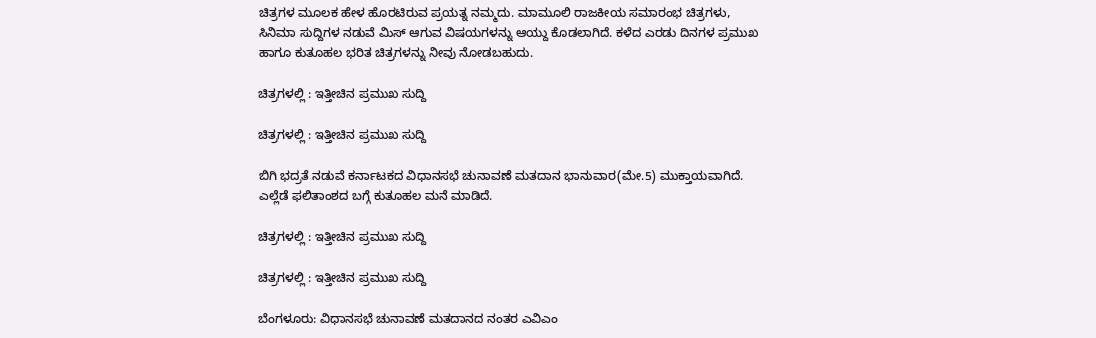ಚಿತ್ರಗಳ ಮೂಲಕ ಹೇಳ ಹೊರಟಿರುವ ಪ್ರಯತ್ನ ನಮ್ಮದು. ಮಾಮೂಲಿ ರಾಜಕೀಯ ಸಮಾರಂಭ ಚಿತ್ರಗಳು, ಸಿನಿಮಾ ಸುದ್ದಿಗಳ ನಡುವೆ ಮಿಸ್ ಆಗುವ ವಿಷಯಗಳನ್ನು ಆಯ್ದು ಕೊಡಲಾಗಿದೆ. ಕಳೆದ ಎರಡು ದಿನಗಳ ಪ್ರಮುಖ ಹಾಗೂ ಕುತೂಹಲ ಭರಿತ ಚಿತ್ರಗಳನ್ನು ನೀವು ನೋಡಬಹುದು.

ಚಿತ್ರಗಳಲ್ಲಿ : ಇತ್ತೀಚಿನ ಪ್ರಮುಖ ಸುದ್ದಿ

ಚಿತ್ರಗಳಲ್ಲಿ : ಇತ್ತೀಚಿನ ಪ್ರಮುಖ ಸುದ್ದಿ

ಬಿಗಿ ಭದ್ರತೆ ನಡುವೆ ಕರ್ನಾಟಕದ ವಿಧಾನಸಭೆ ಚುನಾವಣೆ ಮತದಾನ ಭಾನುವಾರ(ಮೇ.5) ಮುಕ್ತಾಯವಾಗಿದೆ. ಎಲ್ಲೆಡೆ ಫಲಿತಾಂಶದ ಬಗ್ಗೆ ಕುತೂಹಲ ಮನೆ ಮಾಡಿದೆ.

ಚಿತ್ರಗಳಲ್ಲಿ : ಇತ್ತೀಚಿನ ಪ್ರಮುಖ ಸುದ್ದಿ

ಚಿತ್ರಗಳಲ್ಲಿ : ಇತ್ತೀಚಿನ ಪ್ರಮುಖ ಸುದ್ದಿ

ಬೆಂಗಳೂರು: ವಿಧಾನಸಭೆ ಚುನಾವಣೆ ಮತದಾನದ ನಂತರ ಎವಿಎಂ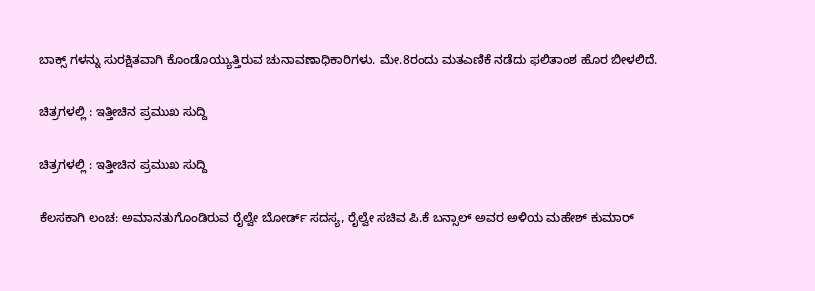ಬಾಕ್ಸ್ ಗಳನ್ನು ಸುರಕ್ಷಿತವಾಗಿ ಕೊಂಡೊಯ್ಯುತ್ತಿರುವ ಚುನಾವಣಾಧಿಕಾರಿಗಳು. ಮೇ.8ರಂದು ಮತಎಣಿಕೆ ನಡೆದು ಫಲಿತಾಂಶ ಹೊರ ಬೀಳಲಿದೆ.

ಚಿತ್ರಗಳಲ್ಲಿ : ಇತ್ತೀಚಿನ ಪ್ರಮುಖ ಸುದ್ದಿ

ಚಿತ್ರಗಳಲ್ಲಿ : ಇತ್ತೀಚಿನ ಪ್ರಮುಖ ಸುದ್ದಿ

ಕೆಲಸಕಾಗಿ ಲಂಚ: ಅಮಾನತುಗೊಂಡಿರುವ ರೈಲ್ವೇ ಬೋರ್ಡ್ ಸದಸ್ಯ, ರೈಲ್ವೇ ಸಚಿವ ಪಿ.ಕೆ ಬನ್ಸಾಲ್ ಅವರ ಅಳಿಯ ಮಹೇಶ್ ಕುಮಾರ್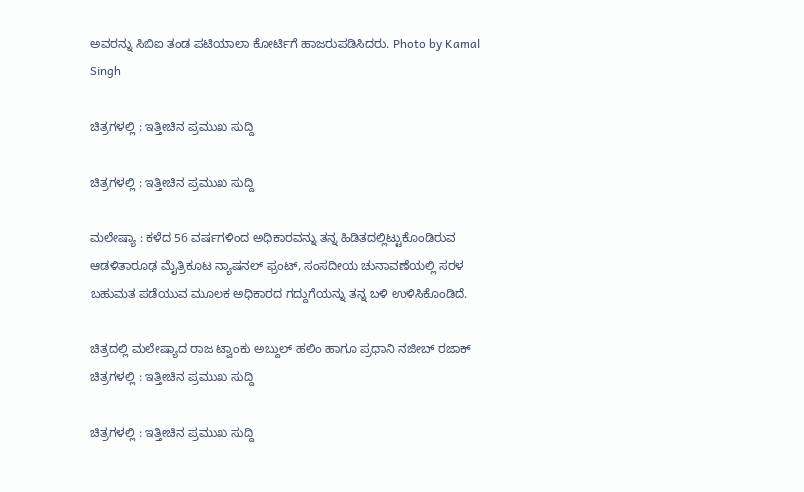ಅವರನ್ನು ಸಿಬಿಐ ತಂಡ ಪಟಿಯಾಲಾ ಕೋರ್ಟಿಗೆ ಹಾಜರುಪಡಿಸಿದರು. Photo by Kamal Singh

ಚಿತ್ರಗಳಲ್ಲಿ : ಇತ್ತೀಚಿನ ಪ್ರಮುಖ ಸುದ್ದಿ

ಚಿತ್ರಗಳಲ್ಲಿ : ಇತ್ತೀಚಿನ ಪ್ರಮುಖ ಸುದ್ದಿ

ಮಲೇಷ್ಯಾ : ಕಳೆದ 56 ವರ್ಷಗಳಿಂದ ಅಧಿಕಾರವನ್ನು ತನ್ನ ಹಿಡಿತದಲ್ಲಿಟ್ಟುಕೊಂಡಿರುವ ಆಡಳಿತಾರೂಢ ಮೈತ್ರಿಕೂಟ ನ್ಯಾಷನಲ್ ಫ್ರಂಟ್, ಸಂಸದೀಯ ಚುನಾವಣೆಯಲ್ಲಿ ಸರಳ ಬಹುಮತ ಪಡೆಯುವ ಮೂಲಕ ಅಧಿಕಾರದ ಗದ್ದುಗೆಯನ್ನು ತನ್ನ ಬಳಿ ಉಳಿಸಿಕೊಂಡಿದೆ.

ಚಿತ್ರದಲ್ಲಿ ಮಲೇಷ್ಯಾದ ರಾಜ ಟ್ವಾಂಕು ಅಬ್ದುಲ್ ಹಲಿಂ ಹಾಗೂ ಪ್ರಧಾನಿ ನಜೀಬ್ ರಜಾಕ್
ಚಿತ್ರಗಳಲ್ಲಿ : ಇತ್ತೀಚಿನ ಪ್ರಮುಖ ಸುದ್ದಿ

ಚಿತ್ರಗಳಲ್ಲಿ : ಇತ್ತೀಚಿನ ಪ್ರಮುಖ ಸುದ್ದಿ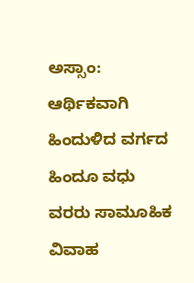ಅಸ್ಸಾಂ: ಆರ್ಥಿಕವಾಗಿ ಹಿಂದುಳಿದ ವರ್ಗದ ಹಿಂದೂ ವಧು ವರರು ಸಾಮೂಹಿಕ ವಿವಾಹ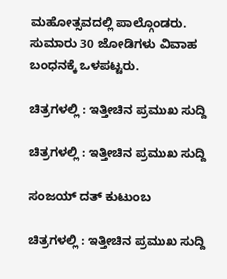ಮಹೋತ್ಸವದಲ್ಲಿ ಪಾಲ್ಗೊಂಡರು. ಸುಮಾರು 30 ಜೋಡಿಗಳು ವಿವಾಹ ಬಂಧನಕ್ಕೆ ಒಳಪಟ್ಟರು.

ಚಿತ್ರಗಳಲ್ಲಿ : ಇತ್ತೀಚಿನ ಪ್ರಮುಖ ಸುದ್ದಿ

ಚಿತ್ರಗಳಲ್ಲಿ : ಇತ್ತೀಚಿನ ಪ್ರಮುಖ ಸುದ್ದಿ

ಸಂಜಯ್ ದತ್ ಕುಟುಂಬ

ಚಿತ್ರಗಳಲ್ಲಿ : ಇತ್ತೀಚಿನ ಪ್ರಮುಖ ಸುದ್ದಿ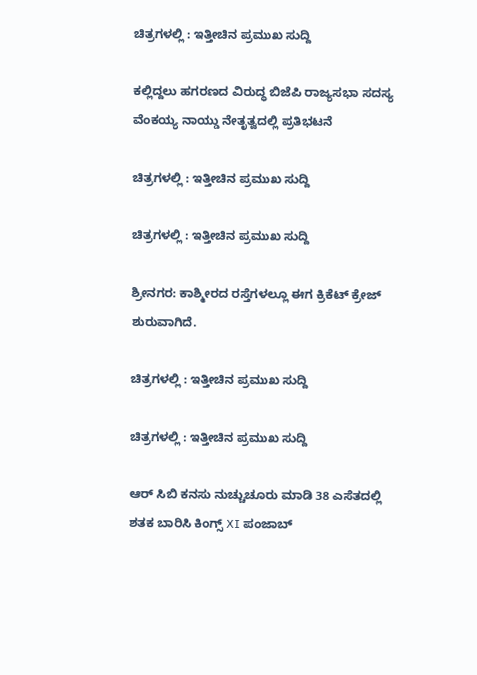ಚಿತ್ರಗಳಲ್ಲಿ : ಇತ್ತೀಚಿನ ಪ್ರಮುಖ ಸುದ್ದಿ

ಕಲ್ಲಿದ್ದಲು ಹಗರಣದ ವಿರುದ್ಧ ಬಿಜೆಪಿ ರಾಜ್ಯಸಭಾ ಸದಸ್ಯ ವೆಂಕಯ್ಯ ನಾಯ್ಡು ನೇತೃತ್ವದಲ್ಲಿ ಪ್ರತಿಭಟನೆ

ಚಿತ್ರಗಳಲ್ಲಿ : ಇತ್ತೀಚಿನ ಪ್ರಮುಖ ಸುದ್ದಿ

ಚಿತ್ರಗಳಲ್ಲಿ : ಇತ್ತೀಚಿನ ಪ್ರಮುಖ ಸುದ್ದಿ

ಶ್ರೀನಗರ: ಕಾಶ್ಮೀರದ ರಸ್ತೆಗಳಲ್ಲೂ ಈಗ ಕ್ರಿಕೆಟ್ ಕ್ರೇಜ್ ಶುರುವಾಗಿದೆ.

ಚಿತ್ರಗಳಲ್ಲಿ : ಇತ್ತೀಚಿನ ಪ್ರಮುಖ ಸುದ್ದಿ

ಚಿತ್ರಗಳಲ್ಲಿ : ಇತ್ತೀಚಿನ ಪ್ರಮುಖ ಸುದ್ದಿ

ಆರ್ ಸಿಬಿ ಕನಸು ನುಚ್ಚುಚೂರು ಮಾಡಿ 38 ಎಸೆತದಲ್ಲಿ ಶತಕ ಬಾರಿಸಿ ಕಿಂಗ್ಸ್ XI ಪಂಜಾಬ್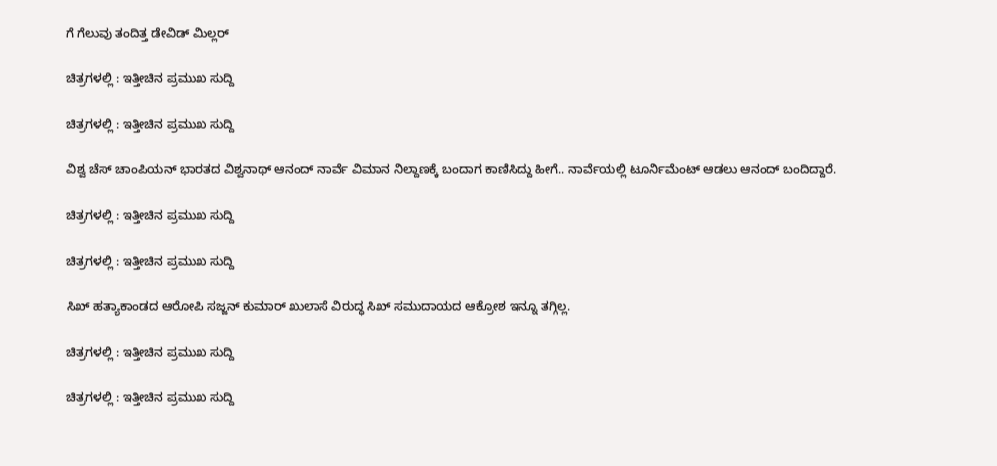ಗೆ ಗೆಲುವು ತಂದಿತ್ತ ಡೇವಿಡ್ ಮಿಲ್ಲರ್

ಚಿತ್ರಗಳಲ್ಲಿ : ಇತ್ತೀಚಿನ ಪ್ರಮುಖ ಸುದ್ದಿ

ಚಿತ್ರಗಳಲ್ಲಿ : ಇತ್ತೀಚಿನ ಪ್ರಮುಖ ಸುದ್ದಿ

ವಿಶ್ವ ಚೆಸ್ ಚಾಂಪಿಯನ್ ಭಾರತದ ವಿಶ್ವನಾಥ್ ಆನಂದ್ ನಾರ್ವೆ ವಿಮಾನ ನಿಲ್ದಾಣಕ್ಕೆ ಬಂದಾಗ ಕಾಣಿಸಿದ್ದು ಹೀಗೆ.. ನಾರ್ವೆಯಲ್ಲಿ ಟೂರ್ನಿಮೆಂಟ್ ಆಡಲು ಆನಂದ್ ಬಂದಿದ್ದಾರೆ.

ಚಿತ್ರಗಳಲ್ಲಿ : ಇತ್ತೀಚಿನ ಪ್ರಮುಖ ಸುದ್ದಿ

ಚಿತ್ರಗಳಲ್ಲಿ : ಇತ್ತೀಚಿನ ಪ್ರಮುಖ ಸುದ್ದಿ

ಸಿಖ್ ಹತ್ಯಾಕಾಂಡದ ಆರೋಪಿ ಸಜ್ಜನ್ ಕುಮಾರ್ ಖುಲಾಸೆ ವಿರುದ್ಧ ಸಿಖ್ ಸಮುದಾಯದ ಆಕ್ರೋಶ ಇನ್ನೂ ತಗ್ಗಿಲ್ಲ.

ಚಿತ್ರಗಳಲ್ಲಿ : ಇತ್ತೀಚಿನ ಪ್ರಮುಖ ಸುದ್ದಿ

ಚಿತ್ರಗಳಲ್ಲಿ : ಇತ್ತೀಚಿನ ಪ್ರಮುಖ ಸುದ್ದಿ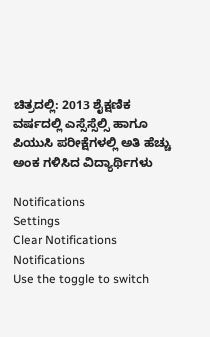ಚಿತ್ರದಲ್ಲಿ: 2013 ಶೈಕ್ಷಣಿಕ ವರ್ಷದಲ್ಲಿ ಎಸ್ಸೆಸ್ಸೆಲ್ಸಿ ಹಾಗೂ ಪಿಯುಸಿ ಪರೀಕ್ಷೆಗಳಲ್ಲಿ ಅತಿ ಹೆಚ್ಚು ಅಂಕ ಗಳಿಸಿದ ವಿದ್ಯಾರ್ಥಿಗಳು

Notifications
Settings
Clear Notifications
Notifications
Use the toggle to switch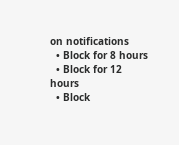on notifications
  • Block for 8 hours
  • Block for 12 hours
  • Block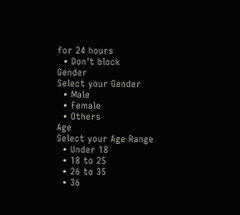for 24 hours
  • Don't block
Gender
Select your Gender
  • Male
  • Female
  • Others
Age
Select your Age Range
  • Under 18
  • 18 to 25
  • 26 to 35
  • 36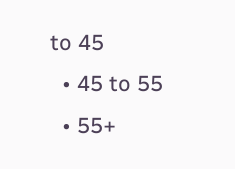to 45
  • 45 to 55
  • 55+